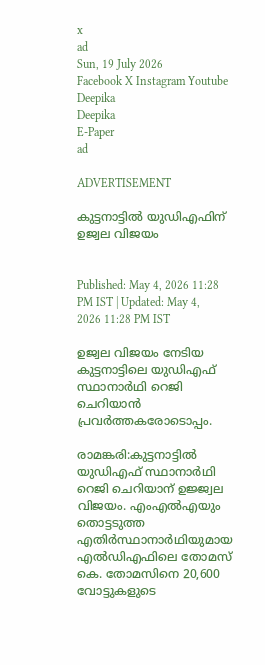x
ad
Sun, 19 July 2026
Facebook X Instagram Youtube
Deepika
Deepika
E-Paper
ad

ADVERTISEMENT

കുട്ടനാട്ടിൽ യുഡിഎഫിന്  ഉജ്വല വിജയം


Published: May 4, 2026 11:28 PM IST | Updated: May 4, 2026 11:28 PM IST

ഉജ്വല വിജയം നേടിയ കുട്ടനാട്ടിലെ യുഡിഎഫ് സ്ഥാനാർഥി റെജി ചെറിയാൻ പ്രവർത്തകരോടൊപ്പം.

രാമങ്കരി:കുട്ടനാട്ടിൽ യുഡിഎഫ് സ്ഥാനാർഥി റെജി ചെറിയാന് ഉജ്ജ്വല വിജയം. എംഎൽഎയും തൊട്ടടുത്ത എതിർസ്ഥാനാർഥിയുമായ എൽഡിഎഫിലെ തോമസ് കെ. തോമസിനെ 20,600 വോട്ടുകളുടെ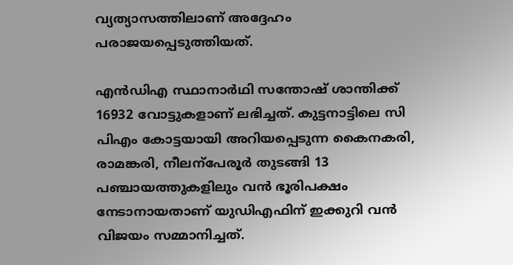വ്യത്യാസത്തിലാണ് അദ്ദേഹം പരാജയപ്പെടുത്തിയത്.

എൻഡിഎ സ്ഥാനാർഥി സന്തോഷ് ശാന്തിക്ക് 16932 വോട്ടുകളാണ് ലഭിച്ചത്. കുട്ടനാട്ടിലെ സി പിഎം കോട്ടയായി അറിയപ്പെടുന്ന കൈനകരി, രാമങ്കരി, നീലന്പേരൂർ തുടങ്ങി 13 പഞ്ചായത്തുകളിലും വൻ ഭൂരിപക്ഷം നേടാനായതാണ് യുഡിഎഫിന് ഇക്കുറി വൻ വിജയം സമ്മാനിച്ചത്.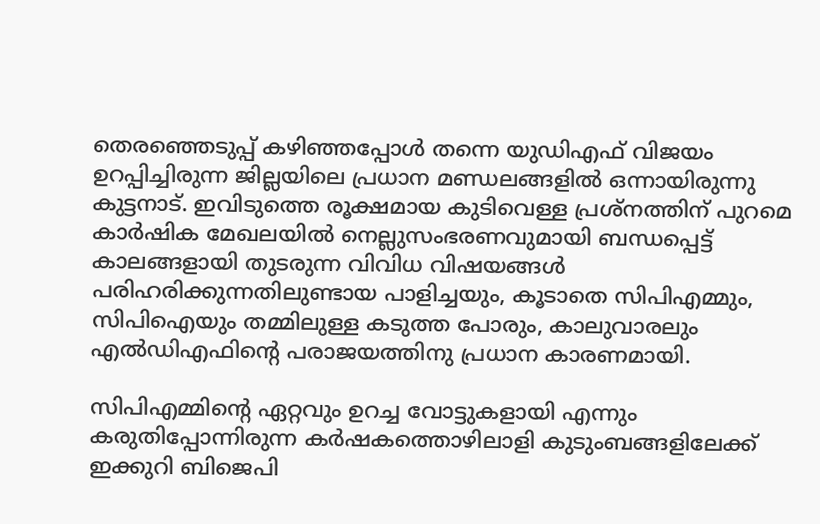തെരഞ്ഞെടുപ്പ് കഴിഞ്ഞപ്പോൾ തന്നെ യുഡിഎഫ് വിജയം ഉറപ്പിച്ചിരുന്ന ജില്ലയിലെ പ്രധാന മണ്ഡലങ്ങളിൽ ഒന്നായിരുന്നു കുട്ടനാട്. ഇവിടുത്തെ രൂക്ഷമായ കുടിവെള്ള പ്രശ്നത്തിന് പുറമെ കാർഷിക മേഖലയിൽ നെല്ലുസംഭരണവുമായി ബന്ധപ്പെട്ട് കാലങ്ങളായി തുടരുന്ന വിവിധ വിഷയങ്ങൾ പരിഹരിക്കുന്നതിലുണ്ടായ പാളിച്ചയും, കൂടാതെ സിപിഎമ്മും, സിപിഐയും തമ്മിലുള്ള കടുത്ത പോരും, കാലുവാരലും എൽഡിഎഫിന്‍റെ പരാജയത്തിനു പ്രധാന കാരണമായി.

സിപിഎമ്മിന്‍റെ ഏറ്റവും ഉറച്ച വോട്ടുകളായി എന്നും കരുതിപ്പോന്നിരുന്ന കർഷകത്തൊഴിലാളി കുടുംബങ്ങളിലേക്ക് ഇക്കുറി ബിജെപി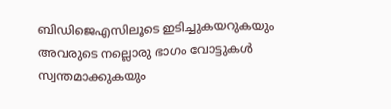ബിഡിജെഎസിലൂടെ ഇടിച്ചുകയറുകയും അവരുടെ നല്ലൊരു ഭാഗം വോട്ടുകൾ സ്വന്തമാക്കുകയും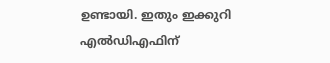ഉണ്ടായി. ഇതും ഇക്കുറി എൽഡിഎഫിന്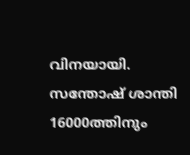വിനയായി. സന്തോഷ് ശാന്തി 16000ത്തിനും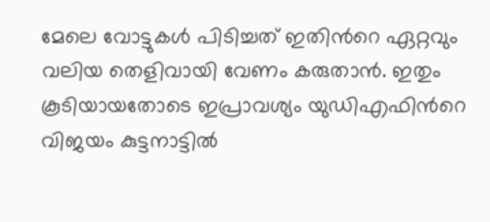മേലെ വോട്ടുകൾ പിടിച്ചത് ഇതിന്‍റെ ഏറ്റവും വലിയ തെളിവായി വേണം കരുതാൻ. ഇതും കൂടിയായതോടെ ഇപ്രാവശ്യം യുഡിഎഫിന്‍റെ വിജയം കുട്ടനാട്ടിൽ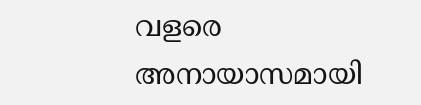വളരെ അനായാസമായി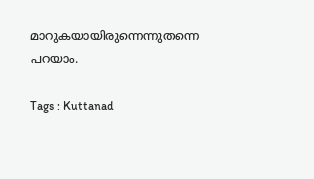മാറുകയായിരുന്നെന്നുതന്നെ പറയാം.

Tags : Kuttanad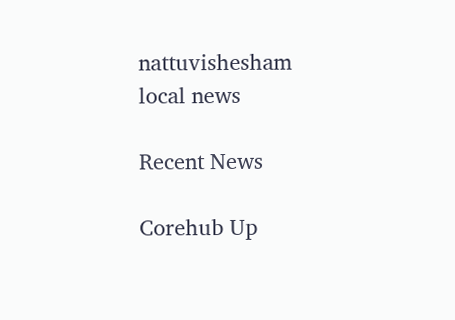nattuvishesham local news

Recent News

Corehub Up